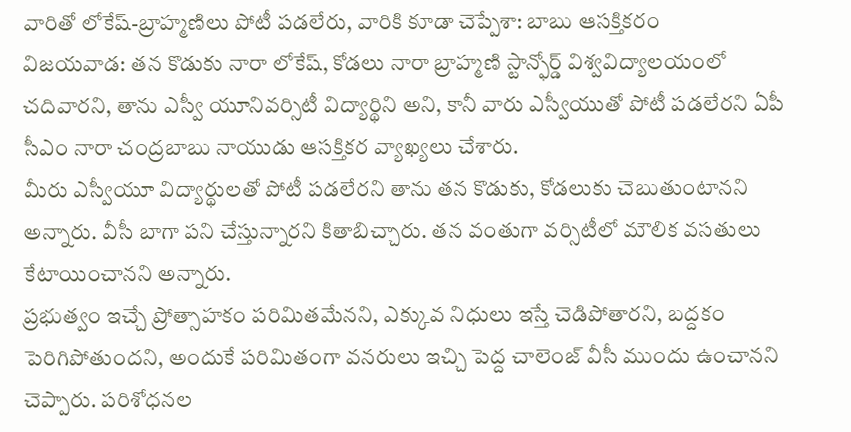వారితో లోకేష్-బ్రాహ్మణిలు పోటీ పడలేరు, వారికి కూడా చెప్పేశా: బాబు ఆసక్తికరం
విజయవాడ: తన కొడుకు నారా లోకేష్, కోడలు నారా బ్రాహ్మణి స్టాన్ఫోర్డ్ విశ్వవిద్యాలయంలో చదివారని, తాను ఎస్వీ యూనివర్సిటీ విద్యార్థిని అని, కానీ వారు ఎస్వీయుతో పోటీ పడలేరని ఏపీ సీఎం నారా చంద్రబాబు నాయుడు ఆసక్తికర వ్యాఖ్యలు చేశారు.
మీరు ఎస్వీయూ విద్యార్థులతో పోటీ పడలేరని తాను తన కొడుకు, కోడలుకు చెబుతుంటానని అన్నారు. వీసీ బాగా పని చేస్తున్నారని కితాబిచ్చారు. తన వంతుగా వర్సిటీలో మౌలిక వసతులు కేటాయించానని అన్నారు.
ప్రభుత్వం ఇచ్చే ప్రోత్సాహకం పరిమితమేనని, ఎక్కువ నిధులు ఇస్తే చెడిపోతారని, బద్దకం పెరిగిపోతుందని, అందుకే పరిమితంగా వనరులు ఇచ్చి పెద్ద చాలెంజ్ వీసీ ముందు ఉంచానని చెప్పారు. పరిశోధనల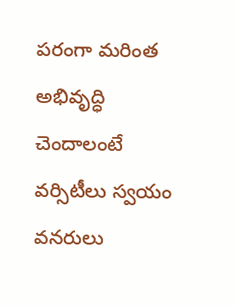పరంగా మరింత అభివృద్ధి చెందాలంటే వర్సిటీలు స్వయం వనరులు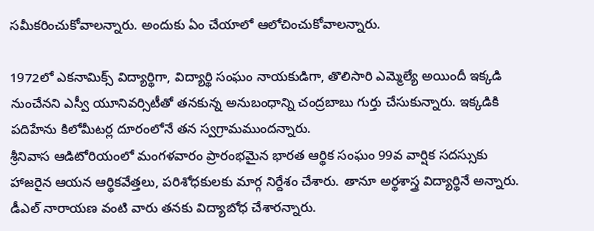సమీకరించుకోవాలన్నారు. అందుకు ఏం చేయాలో ఆలోచించుకోవాలన్నారు.

1972లో ఎకనామిక్స్ విద్యార్థిగా, విద్యార్థి సంఘం నాయకుడిగా, తొలిసారి ఎమ్మెల్యే అయిందీ ఇక్కడి నుంచేనని ఎస్వీ యూనివర్సిటీతో తనకున్న అనుబంధాన్ని చంద్రబాబు గుర్తు చేసుకున్నారు. ఇక్కడికి పదిహేను కిలోమీటర్ల దూరంలోనే తన స్వగ్రామముందన్నారు.
శ్రీనివాస ఆడిటోరియంలో మంగళవారం ప్రారంభమైన భారత ఆర్థిక సంఘం 99వ వార్షిక సదస్సుకు హాజరైన ఆయన ఆర్థికవేత్తలు, పరిశోధకులకు మార్గ నిర్దేశం చేశారు. తానూ అర్థశాస్త్ర విద్యార్థినే అన్నారు. డీఎల్ నారాయణ వంటి వారు తనకు విద్యాబోధ చేశారన్నారు.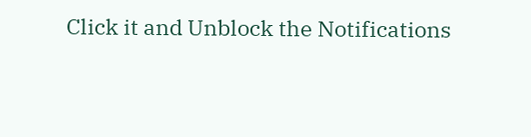Click it and Unblock the Notifications